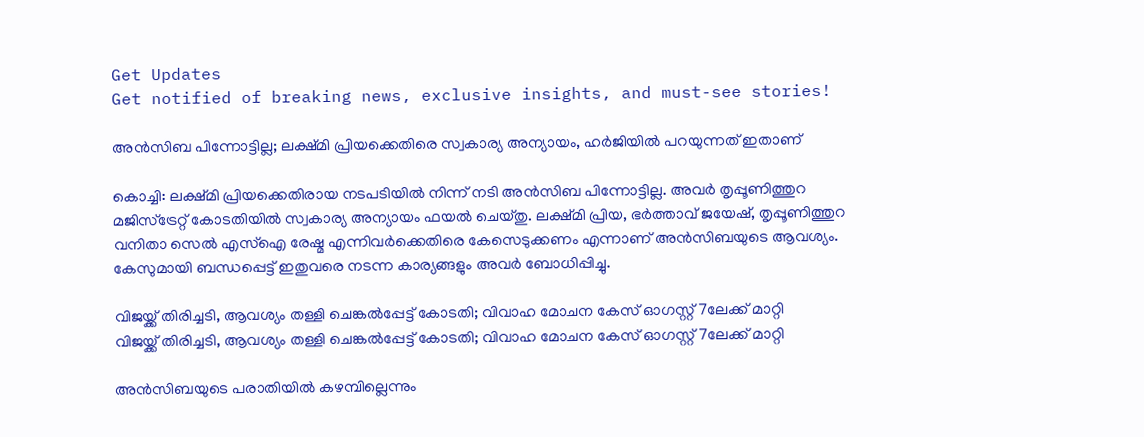Get Updates
Get notified of breaking news, exclusive insights, and must-see stories!

അന്‍സിബ പിന്നോട്ടില്ല; ലക്ഷ്മി പ്രിയക്കെതിരെ സ്വകാര്യ അന്യായം, ഹര്‍ജിയില്‍ പറയുന്നത് ഇതാണ്

കൊച്ചി: ലക്ഷ്മി പ്രിയക്കെതിരായ നടപടിയില്‍ നിന്ന് നടി അന്‍സിബ പിന്നോട്ടില്ല. അവര്‍ തൃപ്പൂണിത്തുറ മജിസ്‌ട്രേറ്റ് കോടതിയില്‍ സ്വകാര്യ അന്യായം ഫയല്‍ ചെയ്തു. ലക്ഷ്മി പ്രിയ, ഭര്‍ത്താവ് ജയേഷ്, തൃപ്പൂണിത്തുറ വനിതാ സെല്‍ എസ്‌ഐ രേഷ്മ എന്നിവര്‍ക്കെതിരെ കേസെടുക്കണം എന്നാണ് അന്‍സിബയുടെ ആവശ്യം. കേസുമായി ബന്ധപ്പെട്ട് ഇതുവരെ നടന്ന കാര്യങ്ങളും അവര്‍ ബോധിപ്പിച്ചു.

വിജയ്ക്ക് തിരിച്ചടി, ആവശ്യം തള്ളി ചെങ്കല്‍പ്പേട്ട് കോടതി; വിവാഹ മോചന കേസ് ഓഗസ്റ്റ് 7ലേക്ക് മാറ്റി
വിജയ്ക്ക് തിരിച്ചടി, ആവശ്യം തള്ളി ചെങ്കല്‍പ്പേട്ട് കോടതി; വിവാഹ മോചന കേസ് ഓഗസ്റ്റ് 7ലേക്ക് മാറ്റി

അന്‍സിബയുടെ പരാതിയില്‍ കഴമ്പില്ലെന്നും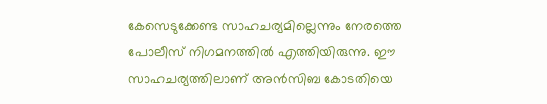കേസെടുക്കേണ്ട സാഹചര്യമില്ലെന്നും നേരത്തെ പോലീസ് നിഗമനത്തില്‍ എത്തിയിരുന്നു. ഈ സാഹചര്യത്തിലാണ് അന്‍സിബ കോടതിയെ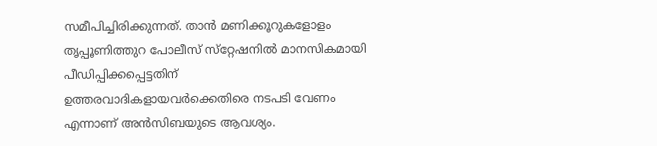സമീപിച്ചിരിക്കുന്നത്. താന്‍ മണിക്കൂറുകളോളം തൃപ്പൂണിത്തുറ പോലീസ് സ്‌റ്റേഷനില്‍ മാനസികമായി പീഡിപ്പിക്കപ്പെട്ടതിന് ഉത്തരവാദികളായവര്‍ക്കെതിരെ നടപടി വേണം എന്നാണ് അന്‍സിബയുടെ ആവശ്യം.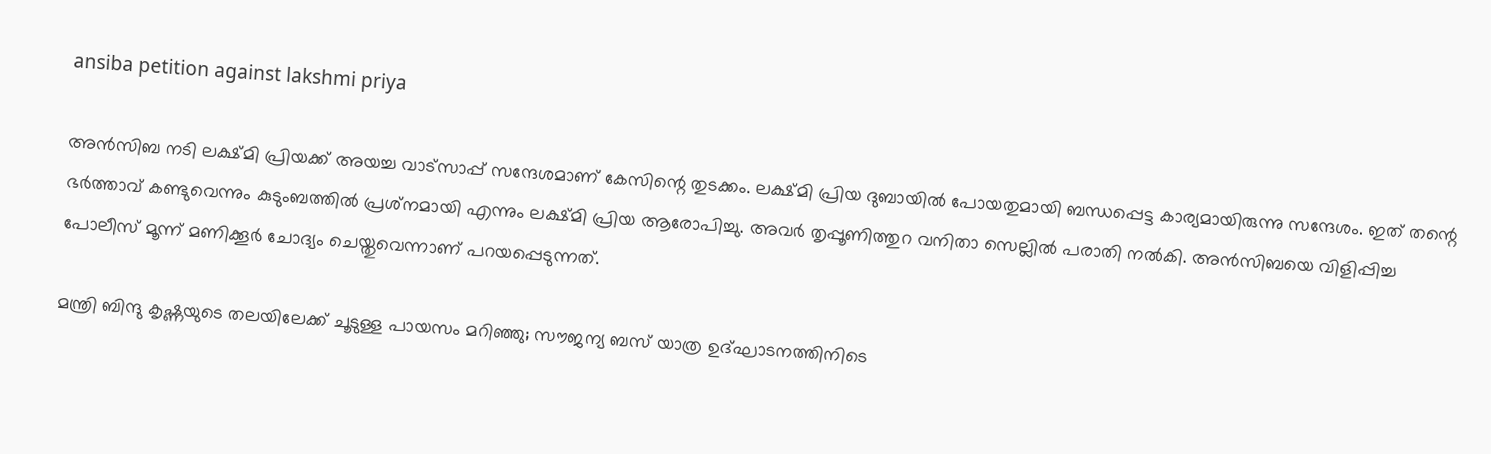ansiba petition against lakshmi priya

അന്‍സിബ നടി ലക്ഷ്മി പ്രിയക്ക് അയച്ച വാട്‌സാപ്പ് സന്ദേശമാണ് കേസിന്റെ തുടക്കം. ലക്ഷ്മി പ്രിയ ദുബായില്‍ പോയതുമായി ബന്ധപ്പെട്ട കാര്യമായിരുന്നു സന്ദേശം. ഇത് തന്റെ ഭര്‍ത്താവ് കണ്ടുവെന്നും കുടുംബത്തില്‍ പ്രശ്‌നമായി എന്നും ലക്ഷ്മി പ്രിയ ആരോപിച്ചു. അവര്‍ തൃപ്പൂണിത്തുറ വനിതാ സെല്ലില്‍ പരാതി നല്‍കി. അന്‍സിബയെ വിളിപ്പിച്ച പോലീസ് മൂന്ന് മണിക്കൂര്‍ ചോദ്യം ചെയ്തുവെന്നാണ് പറയപ്പെടുന്നത്.

മന്ത്രി ബിന്ദു കൃഷ്ണയുടെ തലയിലേക്ക് ചൂടുള്ള പായസം മറിഞ്ഞു; സൗജന്യ ബസ് യാത്ര ഉദ്ഘാടനത്തിനിടെ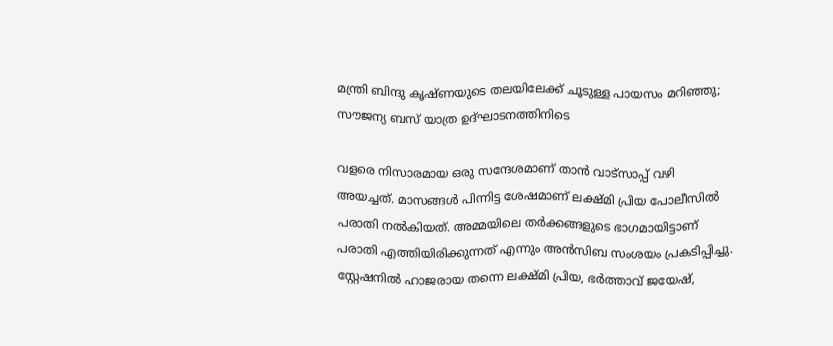മന്ത്രി ബിന്ദു കൃഷ്ണയുടെ തലയിലേക്ക് ചൂടുള്ള പായസം മറിഞ്ഞു; സൗജന്യ ബസ് യാത്ര ഉദ്ഘാടനത്തിനിടെ

വളരെ നിസാരമായ ഒരു സന്ദേശമാണ് താന്‍ വാട്‌സാപ്പ് വഴി അയച്ചത്. മാസങ്ങള്‍ പിന്നിട്ട ശേഷമാണ് ലക്ഷ്മി പ്രിയ പോലീസില്‍ പരാതി നല്‍കിയത്. അമ്മയിലെ തര്‍ക്കങ്ങളുടെ ഭാഗമായിട്ടാണ് പരാതി എത്തിയിരിക്കുന്നത് എന്നും അന്‍സിബ സംശയം പ്രകടിപ്പിച്ചു. സ്റ്റേഷനില്‍ ഹാജരായ തന്നെ ലക്ഷ്മി പ്രിയ, ഭര്‍ത്താവ് ജയേഷ്,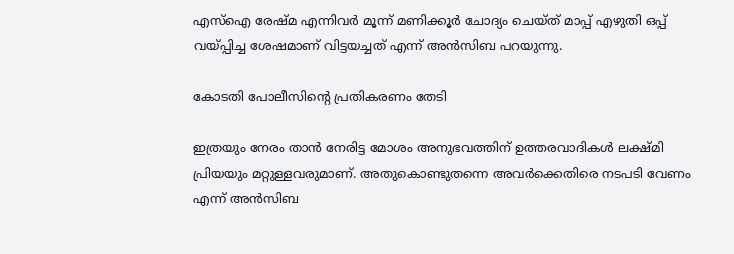എസ്‌ഐ രേഷ്മ എന്നിവര്‍ മൂന്ന് മണിക്കൂര്‍ ചോദ്യം ചെയ്ത് മാപ്പ് എഴുതി ഒപ്പ് വയ്പ്പിച്ച ശേഷമാണ് വിട്ടയച്ചത് എന്ന് അന്‍സിബ പറയുന്നു.

കോടതി പോലീസിന്റെ പ്രതികരണം തേടി

ഇത്രയും നേരം താന്‍ നേരിട്ട മോശം അനുഭവത്തിന് ഉത്തരവാദികള്‍ ലക്ഷ്മി പ്രിയയും മറ്റുള്ളവരുമാണ്. അതുകൊണ്ടുതന്നെ അവര്‍ക്കെതിരെ നടപടി വേണം എന്ന് അന്‍സിബ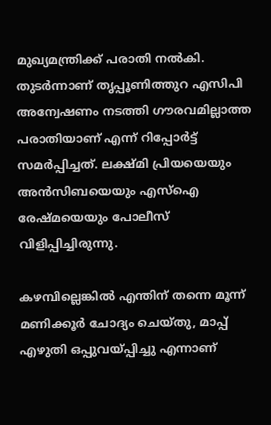മുഖ്യമന്ത്രിക്ക് പരാതി നല്‍കി. തുടര്‍ന്നാണ് തൃപ്പൂണിത്തുറ എസിപി അന്വേഷണം നടത്തി ഗൗരവമില്ലാത്ത പരാതിയാണ് എന്ന് റിപ്പോര്‍ട്ട് സമര്‍പ്പിച്ചത്. ലക്ഷ്മി പ്രിയയെയും അന്‍സിബയെയും എസ്‌ഐ രേഷ്മയെയും പോലീസ് വിളിപ്പിച്ചിരുന്നു.

കഴമ്പില്ലെങ്കില്‍ എന്തിന് തന്നെ മൂന്ന് മണിക്കൂര്‍ ചോദ്യം ചെയ്തു, മാപ്പ് എഴുതി ഒപ്പുവയ്പ്പിച്ചു എന്നാണ്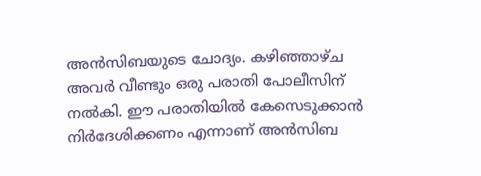അന്‍സിബയുടെ ചോദ്യം. കഴിഞ്ഞാഴ്ച അവര്‍ വീണ്ടും ഒരു പരാതി പോലീസിന് നല്‍കി. ഈ പരാതിയില്‍ കേസെടുക്കാന്‍ നിര്‍ദേശിക്കണം എന്നാണ് അന്‍സിബ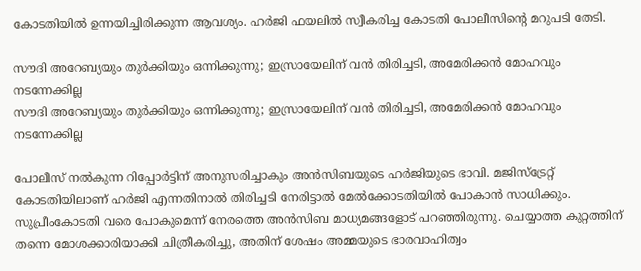കോടതിയില്‍ ഉന്നയിച്ചിരിക്കുന്ന ആവശ്യം. ഹര്‍ജി ഫയലില്‍ സ്വീകരിച്ച കോടതി പോലീസിന്റെ മറുപടി തേടി.

സൗദി അറേബ്യയും തുര്‍ക്കിയും ഒന്നിക്കുന്നു; ഇസ്രായേലിന് വന്‍ തിരിച്ചടി, അമേരിക്കന്‍ മോഹവും നടന്നേക്കില്ല
സൗദി അറേബ്യയും തുര്‍ക്കിയും ഒന്നിക്കുന്നു; ഇസ്രായേലിന് വന്‍ തിരിച്ചടി, അമേരിക്കന്‍ മോഹവും നടന്നേക്കില്ല

പോലീസ് നല്‍കുന്ന റിപ്പോര്‍ട്ടിന് അനുസരിച്ചാകും അന്‍സിബയുടെ ഹര്‍ജിയുടെ ഭാവി. മജിസ്‌ട്രേറ്റ് കോടതിയിലാണ് ഹര്‍ജി എന്നതിനാല്‍ തിരിച്ചടി നേരിട്ടാല്‍ മേല്‍ക്കോടതിയില്‍ പോകാന്‍ സാധിക്കും. സുപ്രീംകോടതി വരെ പോകുമെന്ന് നേരത്തെ അന്‍സിബ മാധ്യമങ്ങളോട് പറഞ്ഞിരുന്നു. ചെയ്യാത്ത കുറ്റത്തിന് തന്നെ മോശക്കാരിയാക്കി ചിത്രീകരിച്ചു, അതിന് ശേഷം അമ്മയുടെ ഭാരവാഹിത്വം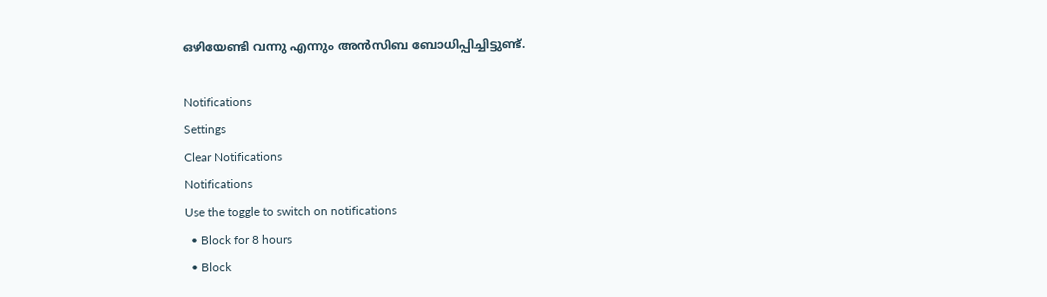ഒഴിയേണ്ടി വന്നു എന്നും അന്‍സിബ ബോധിപ്പിച്ചിട്ടുണ്ട്.

Notifications
Settings
Clear Notifications
Notifications
Use the toggle to switch on notifications
  • Block for 8 hours
  • Block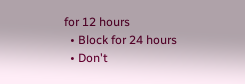for 12 hours
  • Block for 24 hours
  • Don't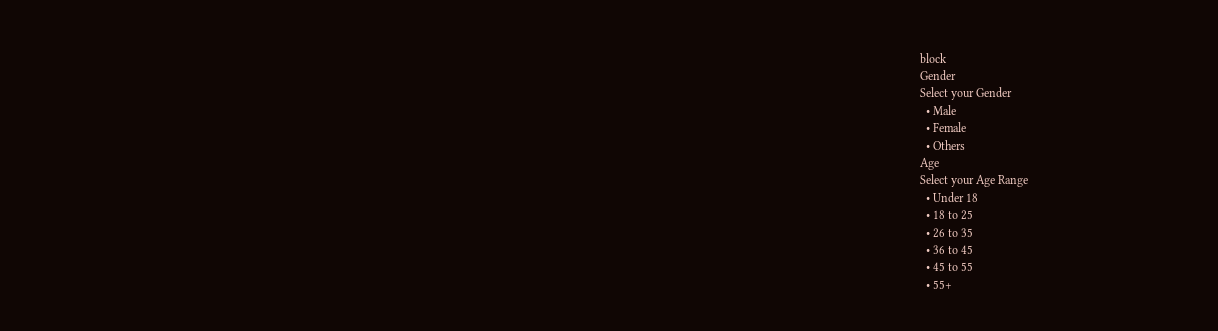block
Gender
Select your Gender
  • Male
  • Female
  • Others
Age
Select your Age Range
  • Under 18
  • 18 to 25
  • 26 to 35
  • 36 to 45
  • 45 to 55
  • 55+